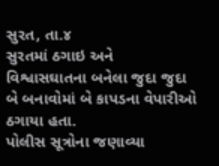સુરત, તા.૪
સુરતમાં ઠગાઇ અને વિશ્વાસઘાતના બનેલા જુદા જુદા બે બનાવોમાં બે કાપડના વેપારીઓ ઠગાયા હતા.
પોલીસ સૂત્રોના જણાવ્યા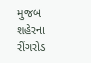મુજબ શહેરના રીંગરોડ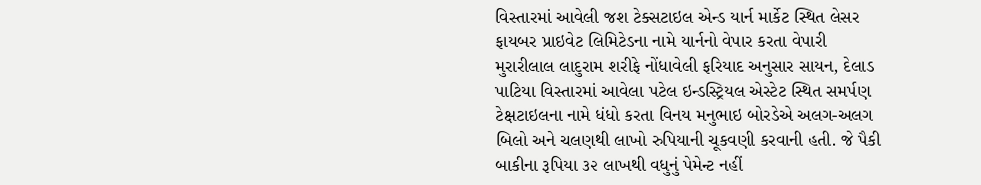વિસ્તારમાં આવેલી જશ ટેક્સટાઇલ એન્ડ યાર્ન માર્કેટ સ્થિત લેસર ફાયબર પ્રાઇવેટ લિમિટેડના નામે યાર્નનો વેપાર કરતા વેપારી મુરારીલાલ લાદુરામ શરીફે નોંધાવેલી ફરિયાદ અનુસાર સાયન, દેલાડ પાટિયા વિસ્તારમાં આવેલા પટેલ ઇન્ડસ્ટ્રિયલ એસ્ટેટ સ્થિત સમર્પણ ટેક્ષટાઇલના નામે ધંધો કરતા વિનય મનુભાઇ બોરડેએ અલગ-અલગ બિલો અને ચલણથી લાખો રુપિયાની ચૂકવણી કરવાની હતી. જે પૈકી બાકીના રૂપિયા ૩૨ લાખથી વધુનું પેમેન્ટ નહીં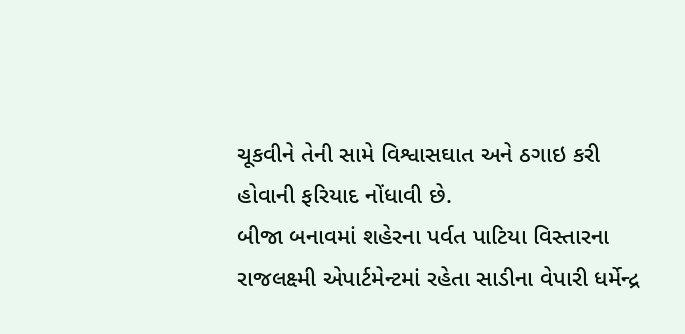ચૂકવીને તેની સામે વિશ્વાસઘાત અને ઠગાઇ કરી હોવાની ફરિયાદ નોંધાવી છે.
બીજા બનાવમાં શહેરના પર્વત પાટિયા વિસ્તારના રાજલક્ષ્મી એપાર્ટમેન્ટમાં રહેતા સાડીના વેપારી ધર્મેન્દ્ર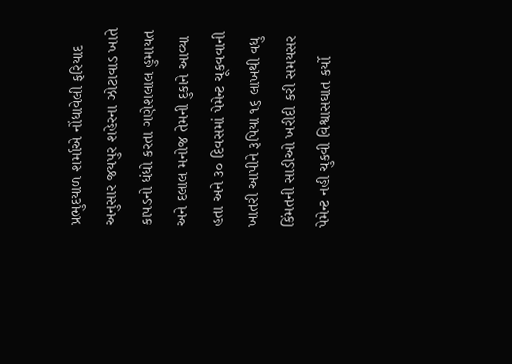પ્રભુદયાળ શર્માએ નોંધાવેલી ફરિયાદ અનુસાર જયપુર શહેરના ઝોટાવાડ ખાતે કાપડનો ધંધો કરતા ગણેશલાલ હુમાયત અને દલાલ મનોજ તેમની દુકાને આવ્યા હતા અને ૩૦ દિવસમાં પેમેન્ટ ચૂકવવાની ખાતરી આપીને રૂપિયા ૧૬ લાખથી વધુ કિંમતની સાડીઓ ખરીદી કરી સમયસર પેમેન્ટ નહી ચુકવી વિશ્વાસઘાત કર્યો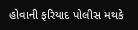હોવાની ફરિયાદ પોલીસ મથકે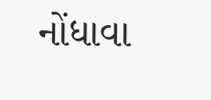નોંધાવા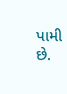પામી છે.